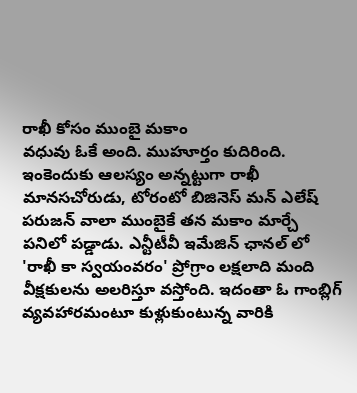రాఖీ కోసం ముంబై మకాం
వధువు ఓకే అంది. ముహూర్తం కుదిరింది. ఇంకెందుకు ఆలస్యం అన్నట్టుగా రాఖీ మానసచోరుడు, టోరంటో బిజినెస్ మన్ ఎలేష్ పరుజన్ వాలా ముంబైకే తన మకాం మార్చే పనిలో పడ్డాడు. ఎన్టీటీవీ ఇమేజిన్ ఛానల్ లో 'రాఖీ కా స్వయంవరం' ప్రోగ్రాం లక్షలాది మంది వీక్షకులను అలరిస్తూ వస్తోంది. ఇదంతా ఓ గాంబ్లిగ్ వ్యవహారమంటూ కుళ్లుకుంటున్న వారికి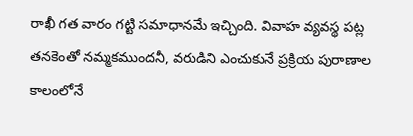రాఖీ గత వారం గట్టి సమాధానమే ఇచ్చింది. వివాహ వ్యవస్థ పట్ల తనకెంతో నమ్మకముందనీ, వరుడిని ఎంచుకునే ప్రక్రియ పురాణాల కాలంలోనే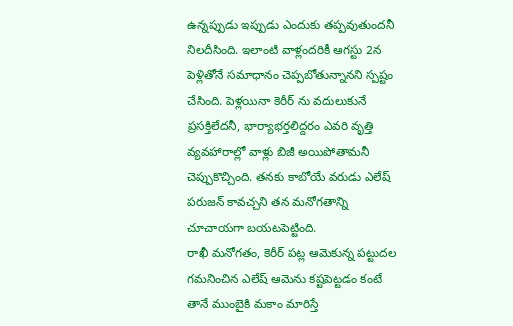ఉన్నప్పుడు ఇప్పుడు ఎందుకు తప్పవుతుందనీ నిలదీసింది. ఇలాంటి వాళ్లందరికీ ఆగస్టు 2న పెళ్లితోనే సమాధానం చెప్పబోతున్నానని స్పష్టం చేసింది. పెళ్లయినా కెరీర్ ను వదులుకునే ప్రసక్తిలేదనీ, భార్యాభర్తలిద్దరం ఎవరి వృత్తి వ్యవహారాల్లో వాళ్లు బిజీ అయిపోతామనీ చెప్పుకొచ్చింది. తనకు కాబోయే వరుడు ఎలేష్ పరుజన్ కావచ్చని తన మనోగతాన్ని చూచాయగా బయటపెట్టింది.
రాఖీ మనోగతం, కెరీర్ పట్ల ఆమెకున్న పట్టుదల గమనించిన ఎలేష్ ఆమెను కష్టపెట్టడం కంటే తానే ముంబైకి మకాం మారిస్తే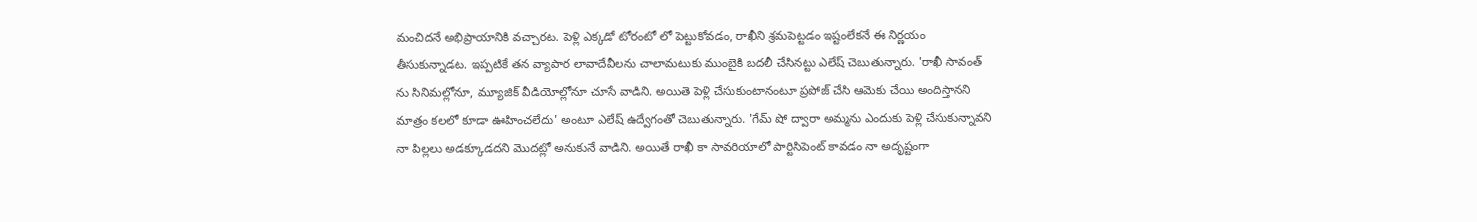మంచిదనే అభిప్రాయానికి వచ్చారట. పెళ్లి ఎక్కడో టోరంటో లో పెట్టుకోవడం, రాఖీని శ్రమపెట్టడం ఇష్టంలేకనే ఈ నిర్ణయం తీసుకున్నాడట. ఇప్పటికే తన వ్యాపార లావాదేవీలను చాలామటుకు ముంబైకి బదలీ చేసినట్టు ఎలేష్ చెబుతున్నారు. 'రాఖీ సావంత్ ను సినిమల్లోనూ, మ్యూజిక్ వీడియోల్లోనూ చూసే వాడిని. అయితె పెళ్లి చేసుకుంటానంటూ ప్రపోజ్ చేసి ఆమెకు చేయి అందిస్తానని మాత్రం కలలో కూడా ఊహించలేదు' అంటూ ఎలేష్ ఉద్వేగంతో చెబుతున్నారు. 'గేమ్ షో ద్వారా అమ్మను ఎందుకు పెళ్లి చేసుకున్నావని నా పిల్లలు అడక్కూడదని మొదట్లో అనుకునే వాడిని. అయితే రాఖీ కా సావరియాలో పార్టిసిపెంట్ కావడం నా అదృష్టంగా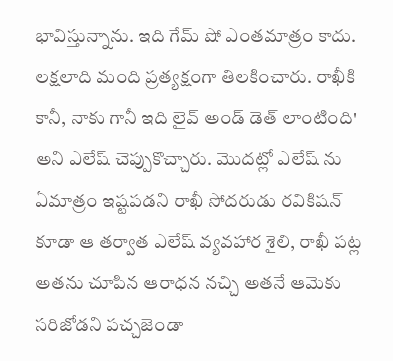భావిస్తున్నాను. ఇది గేమ్ షో ఎంతమాత్రం కాదు. లక్షలాది మంది ప్రత్యక్షంగా తిలకించారు. రాఖీకి కానీ, నాకు గానీ ఇది లైవ్ అండ్ డెత్ లాంటింది' అని ఎలేష్ చెప్పుకొచ్చారు. మొదట్లో ఎలేష్ ను ఏమాత్రం ఇష్టపడని రాఖీ సోదరుడు రవికిషన్ కూడా ఆ తర్వాత ఎలేష్ వ్యవహార శైలి, రాఖీ పట్ల అతను చూపిన ఆరాధన నచ్చి అతనే ఆమెకు సరిజోడని పచ్చజెండా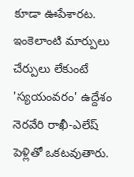కూడా ఊపేశారట. ఇంకెలాంటి మార్పులు చేర్పులు లేకుంటే 'స్యయంవరం' ఉద్దేశం నెరవేరి రాఖీ-ఎలేష్ పెళ్లితో ఒకటవుతారు.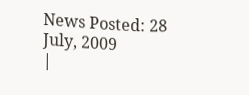News Posted: 28 July, 2009
|